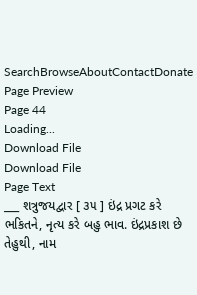SearchBrowseAboutContactDonate
Page Preview
Page 44
Loading...
Download File
Download File
Page Text
___ શત્રુજયદ્વાર [ ૩૫ ] ઇંદ્ર પ્રગટ કરે ભકિતને, નૃત્ય કરે બહુ ભાવ. ઇંદ્રપ્રકાશ છે તેહુથી, નામ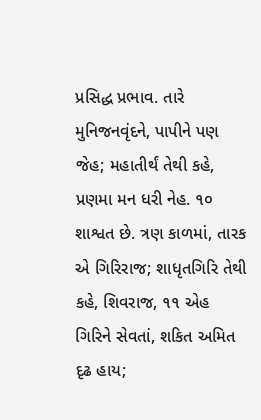પ્રસિદ્ધ પ્રભાવ. તારે મુનિજનવૃંદને, પાપીને પણ જેહ; મહાતીર્થં તેથી કહે, પ્રણમા મન ધરી નેહ. ૧૦ શાશ્વત છે. ત્રણ કાળમાં, તારક એ ગિરિરાજ; શાધૃતગિરિ તેથી કહે, શિવરાજ, ૧૧ એહ ગિરિને સેવતાં, શકિત અમિત દૃઢ હાય;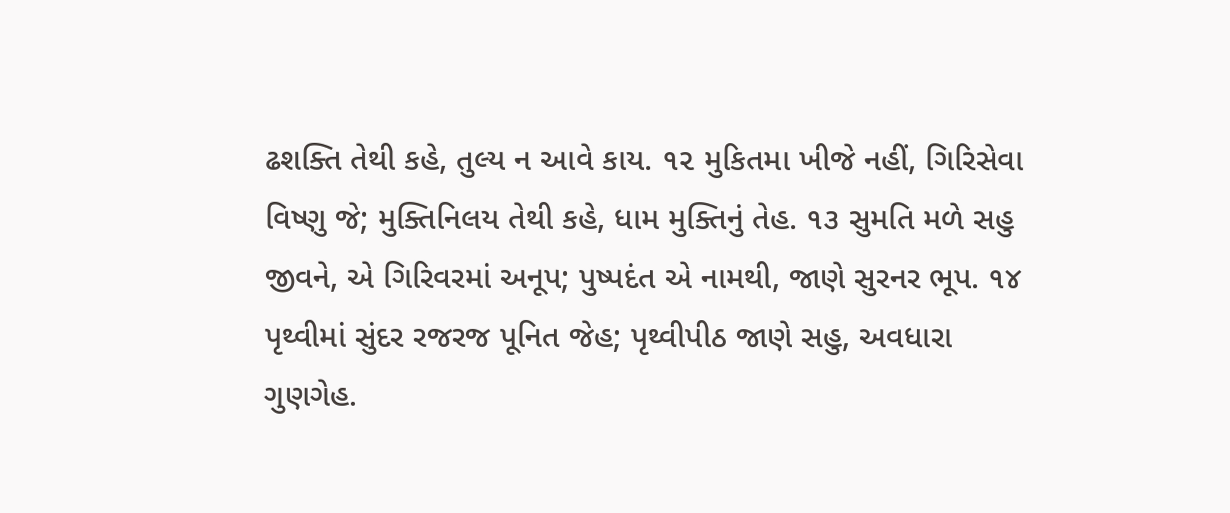ઢશક્તિ તેથી કહે, તુલ્ય ન આવે કાય. ૧૨ મુકિતમા ખીજે નહીં, ગિરિસેવા વિષ્ણુ જે; મુક્તિનિલય તેથી કહે, ધામ મુક્તિનું તેહ. ૧૩ સુમતિ મળે સહુ જીવને, એ ગિરિવરમાં અનૂપ; પુષ્પદંત એ નામથી, જાણે સુરનર ભૂપ. ૧૪ પૃથ્વીમાં સુંદર રજરજ પૂનિત જેહ; પૃથ્વીપીઠ જાણે સહુ, અવધારા ગુણગેહ.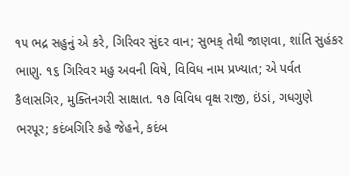૧૫ ભદ્ર સહુનું એ કરે, ગિરિવર સુંદર વાન; સુભક્ તેથી જાણવા, શાંતિ સુહંકર ભાણુ. ૧૬ ગિરિવર મહુ અવની વિષે, વિવિધ નામ પ્રખ્યાત; એ પર્વત કૈલાસગિર, મુક્તિનગરી સાક્ષાત. ૧૭ વિવિધ વૃક્ષ રાજી, ઇંડાં, ગધગુણે ભરપૂર; કદંબગિરિ કહે જેહને, કદંબ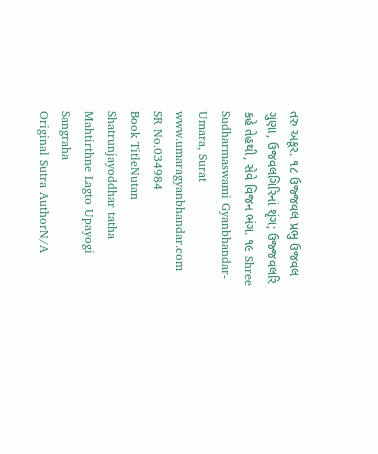તરુ અકૂર. ૧૮ ઉજ્જવલ પ્રભુ ઉજવલ ગુણા, ઉજવલગિરિનાં શૃંગ; ઉજ્જવલરિ કહે તેહથી, સેવે વિજન ભંગ. ૧૯ Shree Sudharmaswami Gyanbhandar-Umara, Surat www.umaragyanbhandar.com
SR No.034984
Book TitleNutan Shatrunjayoddhar tatha Mahtirthne Lagto Upayogi Sangraha
Original Sutra AuthorN/A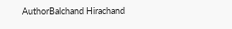AuthorBalchand Hirachand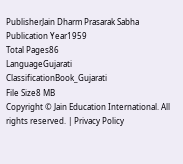PublisherJain Dharm Prasarak Sabha
Publication Year1959
Total Pages86
LanguageGujarati
ClassificationBook_Gujarati
File Size8 MB
Copyright © Jain Education International. All rights reserved. | Privacy Policy